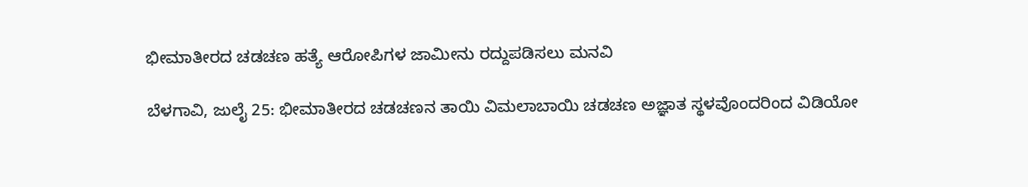ಭೀಮಾತೀರದ ಚಡಚಣ ಹತ್ಯೆ ಆರೋಪಿಗಳ ಜಾಮೀನು ರದ್ದುಪಡಿಸಲು ಮನವಿ

ಬೆಳಗಾವಿ, ಜುಲೈ 25: ಭೀಮಾತೀರದ ಚಡಚಣನ ತಾಯಿ ವಿಮಲಾಬಾಯಿ ಚಡಚಣ ಅಜ್ಞಾತ ಸ್ಥಳವೊಂದರಿಂದ ವಿಡಿಯೋ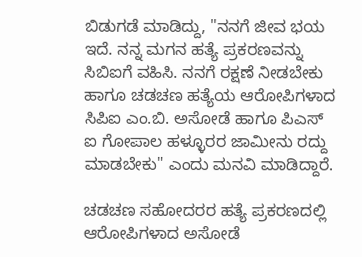ಬಿಡುಗಡೆ ಮಾಡಿದ್ದು, "ನನಗೆ ಜೀವ ಭಯ ಇದೆ. ನನ್ನ ಮಗನ ಹತ್ಯೆ ಪ್ರಕರಣವನ್ನು ಸಿಬಿಐಗೆ ವಹಿಸಿ. ನನಗೆ ರಕ್ಷಣೆ ನೀಡಬೇಕು ಹಾಗೂ ಚಡಚಣ ಹತ್ಯೆಯ ಆರೋಪಿಗಳಾದ ಸಿಪಿಐ ಎಂ.ಬಿ. ಅಸೋಡೆ ಹಾಗೂ ಪಿಎಸ್ ಐ ಗೋಪಾಲ ಹಳ್ಳೂರರ ಜಾಮೀನು ರದ್ದು ಮಾಡಬೇಕು" ಎಂದು ಮನವಿ ಮಾಡಿದ್ದಾರೆ.

ಚಡಚಣ ಸಹೋದರರ ಹತ್ಯೆ ಪ್ರಕರಣದಲ್ಲಿ ಆರೋಪಿಗಳಾದ ಅಸೋಡೆ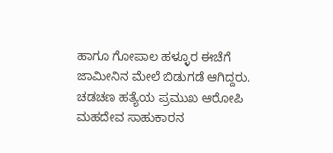ಹಾಗೂ ಗೋಪಾಲ ಹಳ್ಳೂರ ಈಚೆಗೆ ಜಾಮೀನಿನ ಮೇಲೆ ಬಿಡುಗಡೆ ಆಗಿದ್ದರು. ಚಡಚಣ ಹತ್ಯೆಯ ಪ್ರಮುಖ ಆರೋಪಿ ಮಹದೇವ ಸಾಹುಕಾರನ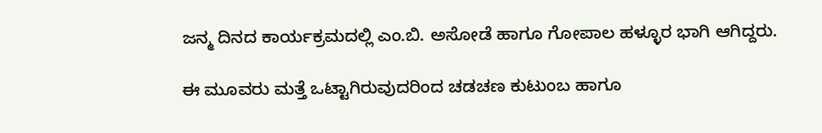ಜನ್ಮ ದಿನದ ಕಾರ್ಯಕ್ರಮದಲ್ಲಿ ಎಂ.ಬಿ. ಅಸೋಡೆ ಹಾಗೂ ಗೋಪಾಲ ಹಳ್ಳೂರ ಭಾಗಿ ಆಗಿದ್ದರು.

ಈ ಮೂವರು ಮತ್ತೆ ಒಟ್ಟಾಗಿರುವುದರಿಂದ ಚಡಚಣ ಕುಟುಂಬ ಹಾಗೂ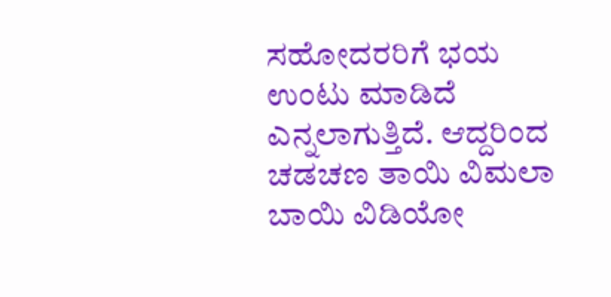ಸಹೋದರರಿಗೆ ಭಯ ಉಂಟು ಮಾಡಿದೆ ಎನ್ನಲಾಗುತ್ತಿದೆ. ಆದ್ದರಿಂದ ಚಡಚಣ ತಾಯಿ ವಿಮಲಾ ಬಾಯಿ ವಿಡಿಯೋ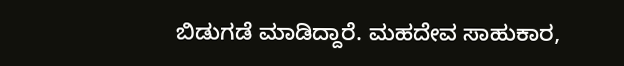ಬಿಡುಗಡೆ ಮಾಡಿದ್ದಾರೆ. ಮಹದೇವ ಸಾಹುಕಾರ,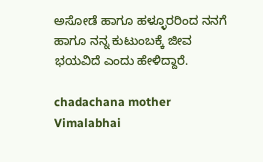ಅಸೋಡೆ ಹಾಗೂ ಹಳ್ಳೂರರಿಂದ ನನಗೆ ಹಾಗೂ ನನ್ನ ಕುಟುಂಬಕ್ಕೆ ಜೀವ ಭಯವಿದೆ ಎಂದು ಹೇಳಿದ್ದಾರೆ.

chadachana mother Vimalabhai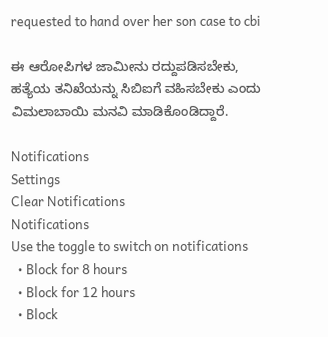requested to hand over her son case to cbi

ಈ ಆರೋಪಿಗಳ ಜಾಮೀನು ರದ್ದುಪಡಿಸಬೇಕು, ಹತ್ಯೆಯ ತನಿಖೆಯನ್ನು ಸಿಬಿಐಗೆ ವಹಿಸಬೇಕು ಎಂದು ವಿಮಲಾಬಾಯಿ ಮನವಿ ಮಾಡಿಕೊಂಡಿದ್ದಾರೆ.

Notifications
Settings
Clear Notifications
Notifications
Use the toggle to switch on notifications
  • Block for 8 hours
  • Block for 12 hours
  • Block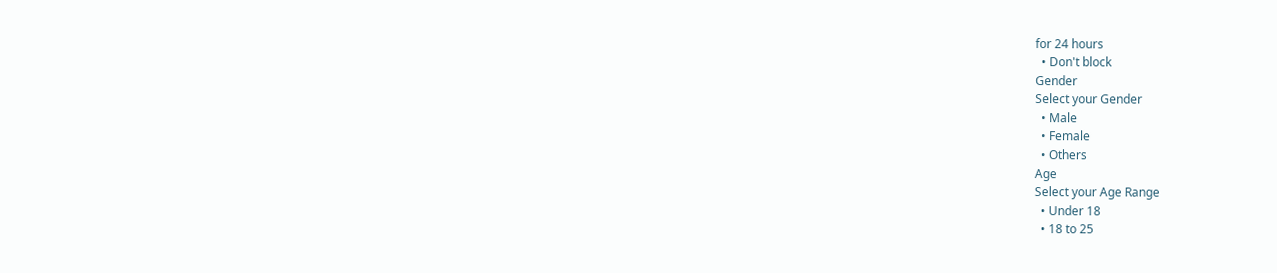for 24 hours
  • Don't block
Gender
Select your Gender
  • Male
  • Female
  • Others
Age
Select your Age Range
  • Under 18
  • 18 to 25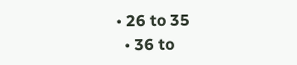• 26 to 35
  • 36 to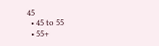45
  • 45 to 55
  • 55+